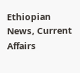Ethiopian News, Current Affairs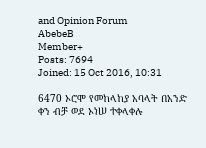and Opinion Forum
AbebeB
Member+
Posts: 7694
Joined: 15 Oct 2016, 10:31

6470 ኦሮሞ የመከላከያ አባላት በአንድ ቀን ብቻ ወደ ኦነሠ ተቀላቀሉ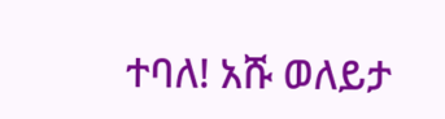ተባለ! አሹ ወለይታ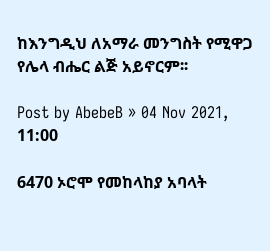ከእንግዲህ ለአማራ መንግስት የሚዋጋ የሌላ ብሔር ልጅ አይኖርም፡፡

Post by AbebeB » 04 Nov 2021, 11:00

6470 ኦሮሞ የመከላከያ አባላት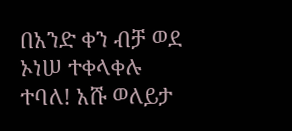በአንድ ቀን ብቻ ወደ ኦነሠ ተቀላቀሉ ተባለ! አሹ ወለይታ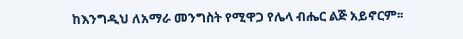ከእንግዲህ ለአማራ መንግስት የሚዋጋ የሌላ ብሔር ልጅ አይኖርም፡፡